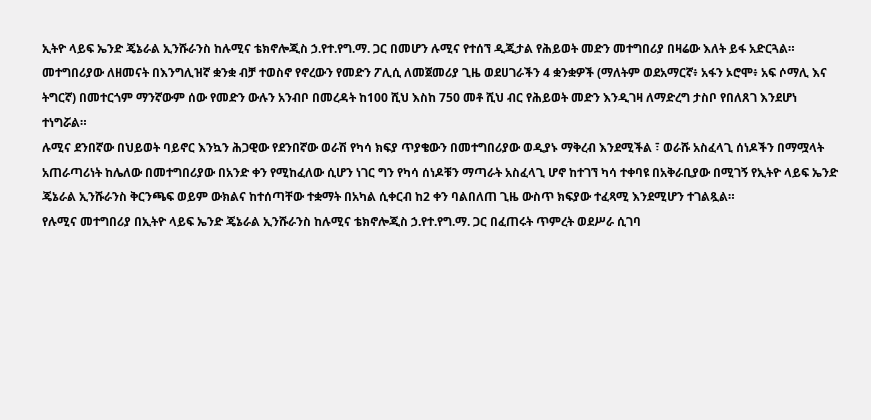ኢትዮ ላይፍ ኤንድ ጄኔራል ኢንሹራንስ ከሉሚና ቴክኖሎጂስ ኃ.የተ.የግ.ማ. ጋር በመሆን ሉሚና የተሰኘ ዲጂታል የሕይወት መድን መተግበሪያ በዛሬው እለት ይፋ አድርጓል።
መተግበሪያው ለዘመናት በእንግሊዝኛ ቋንቋ ብቻ ተወስኖ የኖረውን የመድን ፖሊሲ ለመጀመሪያ ጊዜ ወደሀገራችን 4 ቋንቋዎች (ማለትም ወደአማርኛ፥ አፋን ኦሮሞ፥ አፍ ሶማሊ እና ትግርኛ) በመተርጎም ማንኛውም ሰው የመድን ውሉን አንብቦ በመረዳት ከ100 ሺህ እስከ 750 መቶ ሺህ ብር የሕይወት መድን እንዲገዛ ለማድረግ ታስቦ የበለጸገ እንደሆነ ተነግሯል።
ሉሚና ደንበኛው በህይወት ባይኖር እንኳን ሕጋዊው የደንበኛው ወራሽ የካሳ ክፍያ ጥያቄውን በመተግበሪያው ወዲያኑ ማቅረብ እንደሚችል ፣ ወራሹ አስፈላጊ ሰነዶችን በማሟላት አጠራጣሪነት ከሌለው በመተግበሪያው በአንድ ቀን የሚከፈለው ሲሆን ነገር ግን የካሳ ሰነዶቹን ማጣራት አስፈላጊ ሆኖ ከተገኘ ካሳ ተቀባዩ በአቅራቢያው በሚገኝ የኢትዮ ላይፍ ኤንድ ጄኔራል ኢንሹራንስ ቅርንጫፍ ወይም ውክልና ከተሰጣቸው ተቋማት በአካል ሲቀርብ ከ2 ቀን ባልበለጠ ጊዜ ውስጥ ክፍያው ተፈጻሚ እንደሚሆን ተገልጿል።
የሉሚና መተግበሪያ በኢትዮ ላይፍ ኤንድ ጄኔራል ኢንሹራንስ ከሉሚና ቴክኖሎጂስ ኃ.የተ.የግ.ማ. ጋር በፈጠሩት ጥምረት ወደሥራ ሲገባ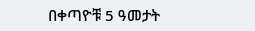በቀጣዮቹ 5 ዓመታት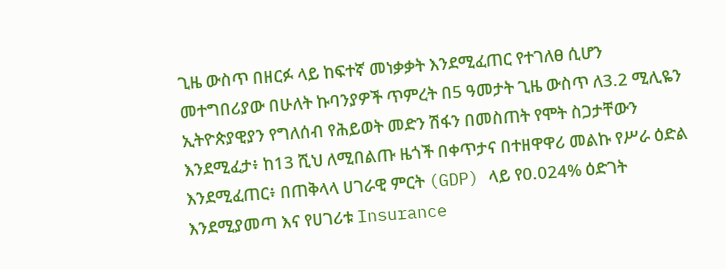ጊዜ ውስጥ በዘርፉ ላይ ከፍተኛ መነቃቃት እንደሚፈጠር የተገለፀ ሲሆን መተግበሪያው በሁለት ኩባንያዎች ጥምረት በ5 ዓመታት ጊዜ ውስጥ ለ3.2 ሚሊዬን ኢትዮጵያዊያን የግለሰብ የሕይወት መድን ሽፋን በመስጠት የሞት ስጋታቸውን እንደሚፈታ፥ ከ13 ሺህ ለሚበልጡ ዜጎች በቀጥታና በተዘዋዋሪ መልኩ የሥራ ዕድል እንደሚፈጠር፥ በጠቅላላ ሀገራዊ ምርት (GDP) ላይ የ0.024% ዕድገት እንደሚያመጣ እና የሀገሪቱ Insurance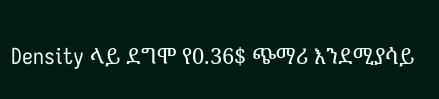Density ላይ ደግሞ የ0.36$ ጭማሪ እንደሚያሳይ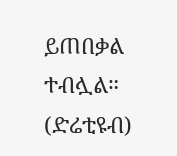ይጠበቃል ተብሏል።
(ድሬቲዩብ)